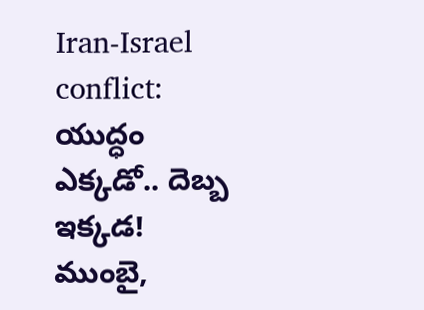Iran-Israel conflict: యుద్ధం ఎక్కడో.. దెబ్బ ఇక్కడ! ముంబై,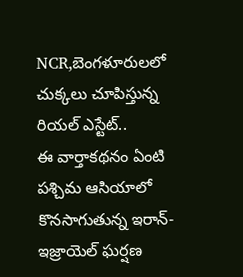NCR,బెంగళూరులలో చుక్కలు చూపిస్తున్న రియల్ ఎస్టేట్..
ఈ వార్తాకథనం ఏంటి
పశ్చిమ ఆసియాలో కొనసాగుతున్న ఇరాన్-ఇజ్రాయెల్ ఘర్షణ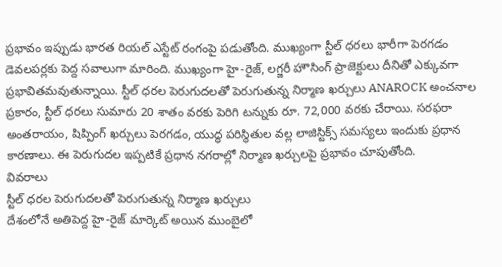ప్రభావం ఇప్పుడు భారత రియల్ ఎస్టేట్ రంగంపై పడుతోంది. ముఖ్యంగా స్టీల్ ధరలు భారీగా పెరగడం డెవలపర్లకు పెద్ద సవాలుగా మారింది. ముఖ్యంగా హై-రైజ్, లగ్జరీ హౌసింగ్ ప్రాజెక్టులు దీనితో ఎక్కువగా ప్రభావితమవుతున్నాయి. స్టీల్ ధరల పెరుగుదలతో పెరుగుతున్న నిర్మాణ ఖర్చులు ANAROCK అంచనాల ప్రకారం, స్టీల్ ధరలు సుమారు 20 శాతం వరకు పెరిగి టన్నుకు రూ. 72,000 వరకు చేరాయి. సరఫరా అంతరాయం, షిప్పింగ్ ఖర్చులు పెరగడం, యుద్ధ పరిస్థితుల వల్ల లాజిస్టిక్స్ సమస్యలు ఇందుకు ప్రధాన కారణాలు. ఈ పెరుగుదల ఇప్పటికే ప్రధాన నగరాల్లో నిర్మాణ ఖర్చులపై ప్రభావం చూపుతోంది.
వివరాలు
స్టీల్ ధరల పెరుగుదలతో పెరుగుతున్న నిర్మాణ ఖర్చులు
దేశంలోనే అతిపెద్ద హై-రైజ్ మార్కెట్ అయిన ముంబైలో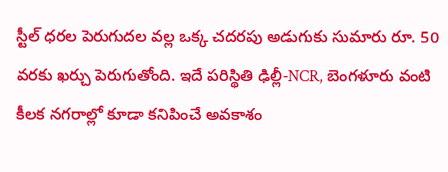స్టీల్ ధరల పెరుగుదల వల్ల ఒక్క చదరపు అడుగుకు సుమారు రూ. 50 వరకు ఖర్చు పెరుగుతోంది. ఇదే పరిస్థితి ఢిల్లీ-NCR, బెంగళూరు వంటి కీలక నగరాల్లో కూడా కనిపించే అవకాశం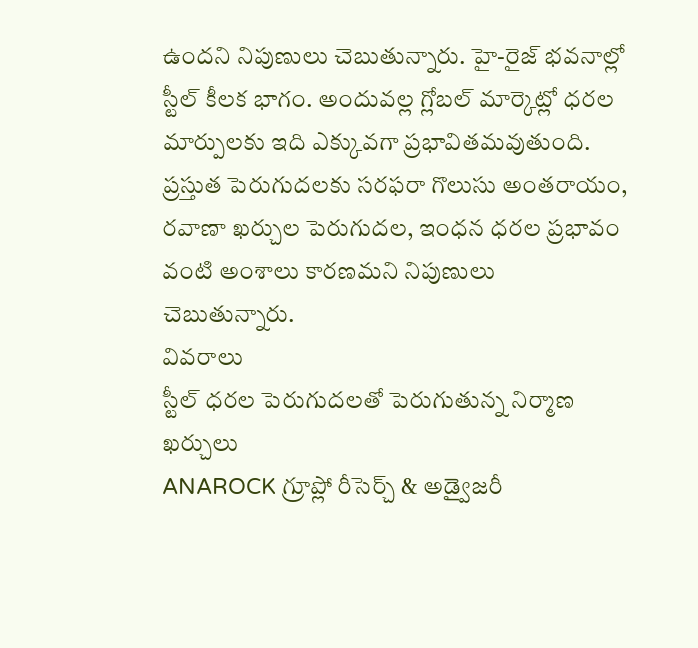ఉందని నిపుణులు చెబుతున్నారు. హై-రైజ్ భవనాల్లో స్టీల్ కీలక భాగం. అందువల్ల గ్లోబల్ మార్కెట్లో ధరల మార్పులకు ఇది ఎక్కువగా ప్రభావితమవుతుంది. ప్రస్తుత పెరుగుదలకు సరఫరా గొలుసు అంతరాయం, రవాణా ఖర్చుల పెరుగుదల, ఇంధన ధరల ప్రభావం వంటి అంశాలు కారణమని నిపుణులు చెబుతున్నారు.
వివరాలు
స్టీల్ ధరల పెరుగుదలతో పెరుగుతున్న నిర్మాణ ఖర్చులు
ANAROCK గ్రూప్లో రీసెర్చ్ & అడ్వైజరీ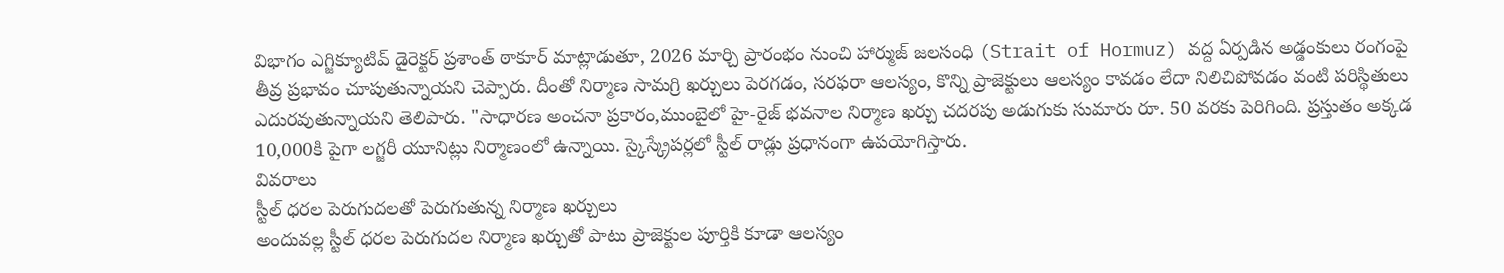విభాగం ఎగ్జిక్యూటివ్ డైరెక్టర్ ప్రశాంత్ ఠాకూర్ మాట్లాడుతూ, 2026 మార్చి ప్రారంభం నుంచి హార్ముజ్ జలసంధి (Strait of Hormuz) వద్ద ఏర్పడిన అడ్డంకులు రంగంపై తీవ్ర ప్రభావం చూపుతున్నాయని చెప్పారు. దీంతో నిర్మాణ సామగ్రి ఖర్చులు పెరగడం, సరఫరా ఆలస్యం, కొన్ని ప్రాజెక్టులు ఆలస్యం కావడం లేదా నిలిచిపోవడం వంటి పరిస్థితులు ఎదురవుతున్నాయని తెలిపారు. "సాధారణ అంచనా ప్రకారం,ముంబైలో హై-రైజ్ భవనాల నిర్మాణ ఖర్చు చదరపు అడుగుకు సుమారు రూ. 50 వరకు పెరిగింది. ప్రస్తుతం అక్కడ 10,000కి పైగా లగ్జరీ యూనిట్లు నిర్మాణంలో ఉన్నాయి. స్కైస్క్రేపర్లలో స్టీల్ రాడ్లు ప్రధానంగా ఉపయోగిస్తారు.
వివరాలు
స్టీల్ ధరల పెరుగుదలతో పెరుగుతున్న నిర్మాణ ఖర్చులు
అందువల్ల స్టీల్ ధరల పెరుగుదల నిర్మాణ ఖర్చుతో పాటు ప్రాజెక్టుల పూర్తికి కూడా ఆలస్యం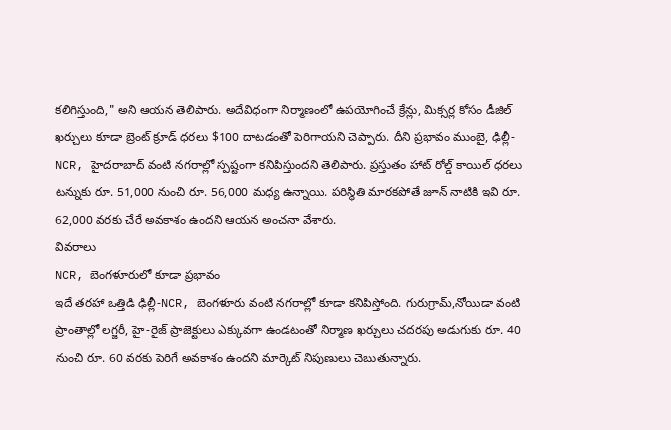కలిగిస్తుంది," అని ఆయన తెలిపారు. అదేవిధంగా నిర్మాణంలో ఉపయోగించే క్రేన్లు, మిక్సర్ల కోసం డీజిల్ ఖర్చులు కూడా బ్రెంట్ క్రూడ్ ధరలు $100 దాటడంతో పెరిగాయని చెప్పారు. దీని ప్రభావం ముంబై, ఢిల్లీ-NCR, హైదరాబాద్ వంటి నగరాల్లో స్పష్టంగా కనిపిస్తుందని తెలిపారు. ప్రస్తుతం హాట్ రోల్డ్ కాయిల్ ధరలు టన్నుకు రూ. 51,000 నుంచి రూ. 56,000 మధ్య ఉన్నాయి. పరిస్థితి మారకపోతే జూన్ నాటికి ఇవి రూ. 62,000 వరకు చేరే అవకాశం ఉందని ఆయన అంచనా వేశారు.
వివరాలు
NCR, బెంగళూరులో కూడా ప్రభావం
ఇదే తరహా ఒత్తిడి ఢిల్లీ-NCR, బెంగళూరు వంటి నగరాల్లో కూడా కనిపిస్తోంది. గురుగ్రామ్,నోయిడా వంటి ప్రాంతాల్లో లగ్జరీ, హై-రైజ్ ప్రాజెక్టులు ఎక్కువగా ఉండటంతో నిర్మాణ ఖర్చులు చదరపు అడుగుకు రూ. 40 నుంచి రూ. 60 వరకు పెరిగే అవకాశం ఉందని మార్కెట్ నిపుణులు చెబుతున్నారు.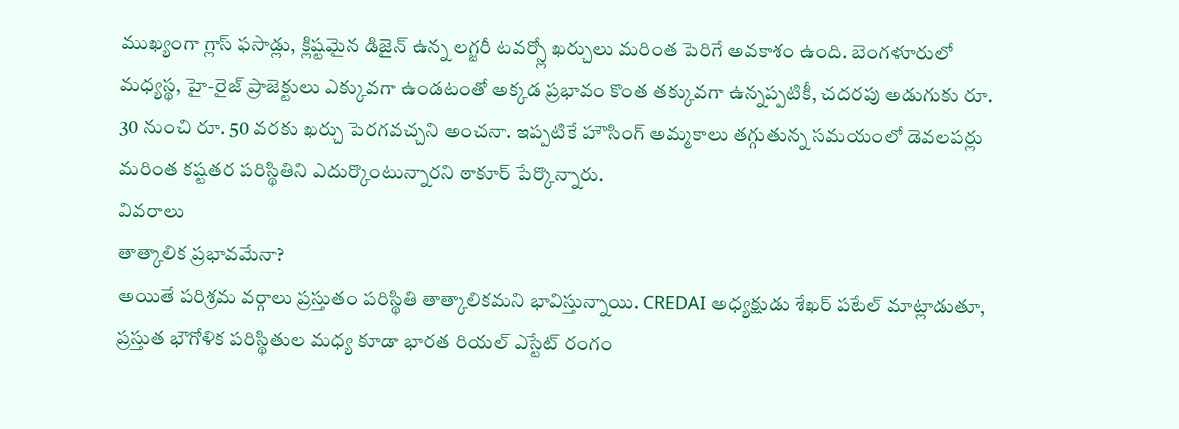ముఖ్యంగా గ్లాస్ ఫసాడ్లు, క్లిష్టమైన డిజైన్ ఉన్న లగ్జరీ టవర్స్లో ఖర్చులు మరింత పెరిగే అవకాశం ఉంది. బెంగళూరులో మధ్యస్థ, హై-రైజ్ ప్రాజెక్టులు ఎక్కువగా ఉండటంతో అక్కడ ప్రభావం కొంత తక్కువగా ఉన్నప్పటికీ, చదరపు అడుగుకు రూ. 30 నుంచి రూ. 50 వరకు ఖర్చు పెరగవచ్చని అంచనా. ఇప్పటికే హౌసింగ్ అమ్మకాలు తగ్గుతున్న సమయంలో డెవలపర్లు మరింత కష్టతర పరిస్థితిని ఎదుర్కొంటున్నారని ఠాకూర్ పేర్కొన్నారు.
వివరాలు
తాత్కాలిక ప్రభావమేనా?
అయితే పరిశ్రమ వర్గాలు ప్రస్తుతం పరిస్థితి తాత్కాలికమని భావిస్తున్నాయి. CREDAI అధ్యక్షుడు శేఖర్ పటేల్ మాట్లాడుతూ, ప్రస్తుత భౌగోళిక పరిస్థితుల మధ్య కూడా భారత రియల్ ఎస్టేట్ రంగం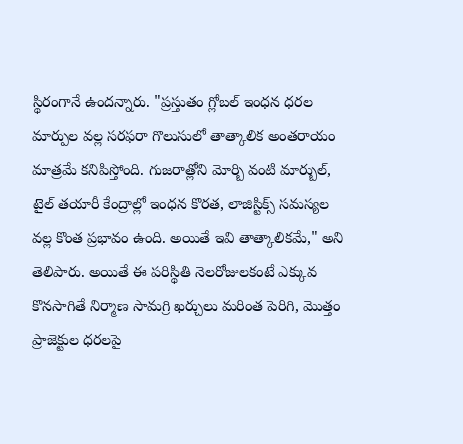స్థిరంగానే ఉందన్నారు. "ప్రస్తుతం గ్లోబల్ ఇంధన ధరల మార్పుల వల్ల సరఫరా గొలుసులో తాత్కాలిక అంతరాయం మాత్రమే కనిపిస్తోంది. గుజరాత్లోని మోర్బి వంటి మార్బుల్, టైల్ తయారీ కేంద్రాల్లో ఇంధన కొరత, లాజిస్టిక్స్ సమస్యల వల్ల కొంత ప్రభావం ఉంది. అయితే ఇవి తాత్కాలికమే," అని తెలిపారు. అయితే ఈ పరిస్థితి నెలరోజులకంటే ఎక్కువ కొనసాగితే నిర్మాణ సామగ్రి ఖర్చులు మరింత పెరిగి, మొత్తం ప్రాజెక్టుల ధరలపై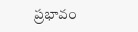ప్రభావం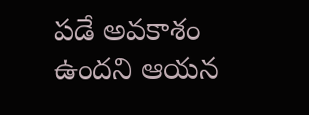పడే అవకాశం ఉందని ఆయన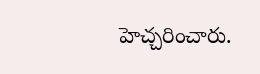హెచ్చరించారు.